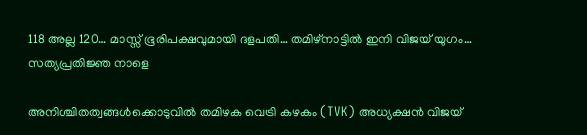118 അല്ല 120… മാസ്സ് ഭൂരിപക്ഷവുമായി ദളപതി… തമിഴ്നാട്ടിൽ ഇനി വിജയ് യുഗം… സത്യപ്രതിജ്ഞ നാളെ

അനിശ്ചിതത്വങ്ങൾക്കൊടുവിൽ തമിഴക വെട്രി കഴകം (TVK) അധ്യക്ഷൻ വിജയ്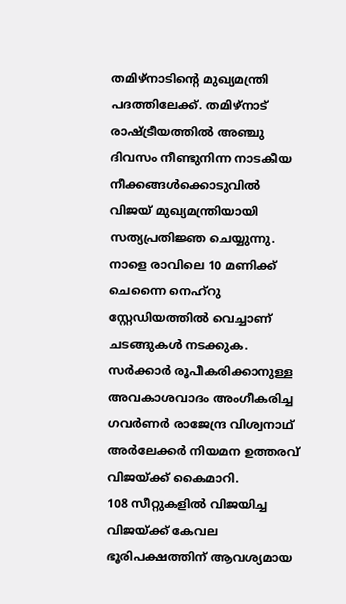തമിഴ്നാടിന്റെ മുഖ്യമന്ത്രി പദത്തിലേക്ക്. തമിഴ്നാട് രാഷ്ട്രീയത്തിൽ അഞ്ചു ദിവസം നീണ്ടുനിന്ന നാടകീയ നീക്കങ്ങൾക്കൊടുവിൽ വിജയ് മുഖ്യമന്ത്രിയായി സത്യപ്രതിജ്ഞ ചെയ്യുന്നു. നാളെ രാവിലെ 10 മണിക്ക് ചെന്നൈ നെഹ്റു സ്റ്റേഡിയത്തിൽ വെച്ചാണ് ചടങ്ങുകൾ നടക്കുക. സർക്കാർ രൂപീകരിക്കാനുള്ള അവകാശവാദം അംഗീകരിച്ച ഗവർണർ രാജേന്ദ്ര വിശ്വനാഥ് അർലേക്കർ നിയമന ഉത്തരവ് വിജയ്ക്ക് കൈമാറി.
108 സീറ്റുകളിൽ വിജയിച്ച വിജയ്ക്ക് കേവല ഭൂരിപക്ഷത്തിന് ആവശ്യമായ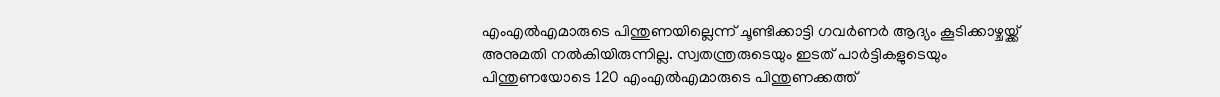എംഎൽഎമാരുടെ പിന്തുണയില്ലെന്ന് ചൂണ്ടിക്കാട്ടി ഗവർണർ ആദ്യം കൂടിക്കാഴ്ചയ്ക്ക് അനുമതി നൽകിയിരുന്നില്ല. സ്വതന്ത്രരുടെയും ഇടത് പാർട്ടികളുടെയും പിന്തുണയോടെ 120 എംഎൽഎമാരുടെ പിന്തുണക്കത്ത്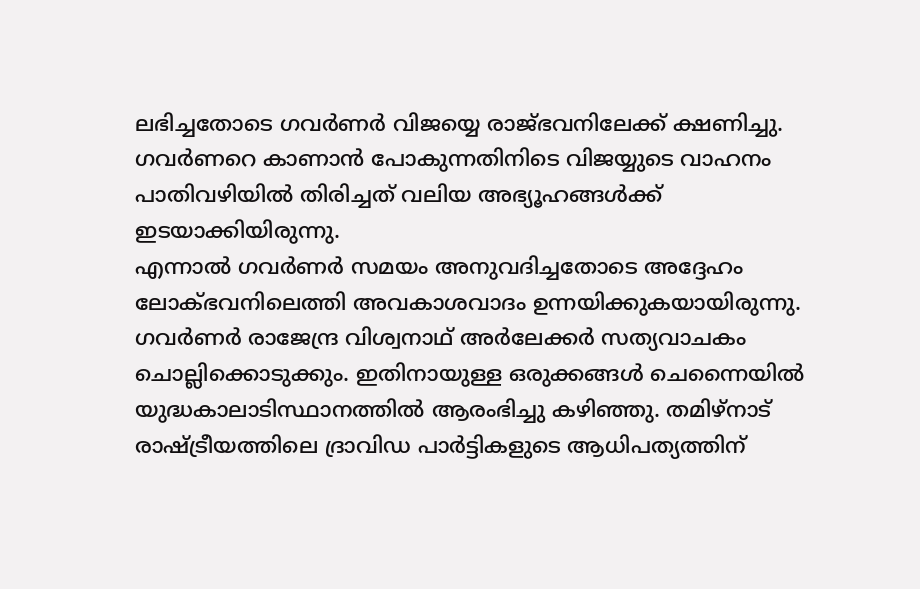ലഭിച്ചതോടെ ഗവർണർ വിജയ്യെ രാജ്ഭവനിലേക്ക് ക്ഷണിച്ചു. ഗവർണറെ കാണാൻ പോകുന്നതിനിടെ വിജയ്യുടെ വാഹനം പാതിവഴിയിൽ തിരിച്ചത് വലിയ അഭ്യൂഹങ്ങൾക്ക് ഇടയാക്കിയിരുന്നു.
എന്നാൽ ഗവർണർ സമയം അനുവദിച്ചതോടെ അദ്ദേഹം ലോക്ഭവനിലെത്തി അവകാശവാദം ഉന്നയിക്കുകയായിരുന്നു. ഗവർണർ രാജേന്ദ്ര വിശ്വനാഥ് അർലേക്കർ സത്യവാചകം ചൊല്ലിക്കൊടുക്കും. ഇതിനായുള്ള ഒരുക്കങ്ങൾ ചെന്നൈയിൽ യുദ്ധകാലാടിസ്ഥാനത്തിൽ ആരംഭിച്ചു കഴിഞ്ഞു. തമിഴ്നാട് രാഷ്ട്രീയത്തിലെ ദ്രാവിഡ പാർട്ടികളുടെ ആധിപത്യത്തിന്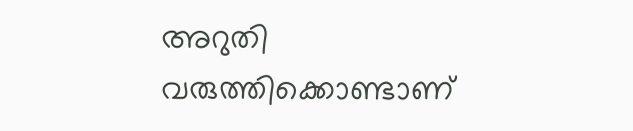അറുതി വരുത്തിക്കൊണ്ടാണ്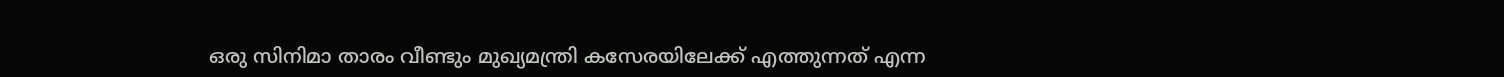ഒരു സിനിമാ താരം വീണ്ടും മുഖ്യമന്ത്രി കസേരയിലേക്ക് എത്തുന്നത് എന്ന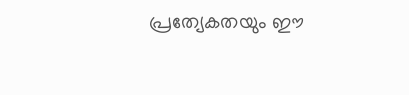പ്രത്യേകതയും ഈ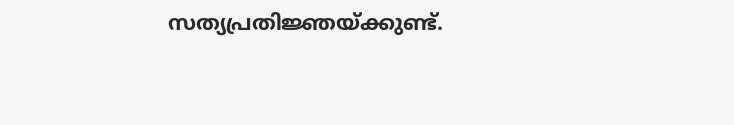സത്യപ്രതിജ്ഞയ്ക്കുണ്ട്.